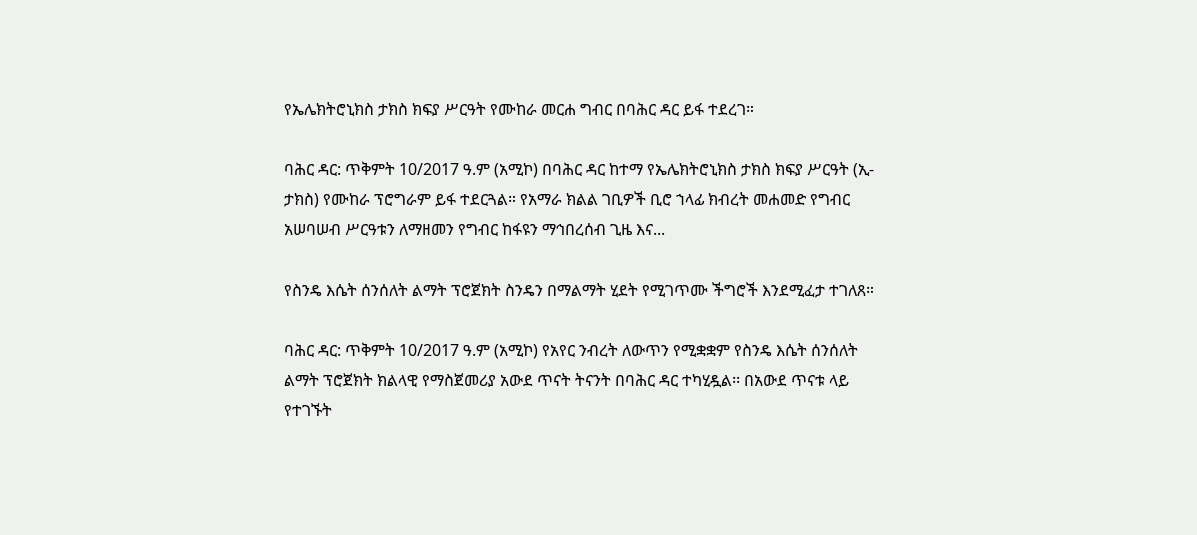የኤሌክትሮኒክስ ታክስ ክፍያ ሥርዓት የሙከራ መርሐ ግብር በባሕር ዳር ይፋ ተደረገ።

ባሕር ዳር: ጥቅምት 10/2017 ዓ.ም (አሚኮ) በባሕር ዳር ከተማ የኤሌክትሮኒክስ ታክስ ክፍያ ሥርዓት (ኢ-ታክስ) የሙከራ ፕሮግራም ይፋ ተደርጓል። የአማራ ክልል ገቢዎች ቢሮ ኀላፊ ክብረት መሐመድ የግብር አሠባሠብ ሥርዓቱን ለማዘመን የግብር ከፋዩን ማኅበረሰብ ጊዜ እና...

የስንዴ እሴት ሰንሰለት ልማት ፕሮጀክት ስንዴን በማልማት ሂደት የሚገጥሙ ችግሮች እንደሚፈታ ተገለጸ።

ባሕር ዳር: ጥቅምት 10/2017 ዓ.ም (አሚኮ) የአየር ንብረት ለውጥን የሚቋቋም የስንዴ እሴት ሰንሰለት ልማት ፕሮጀክት ክልላዊ የማስጀመሪያ አውደ ጥናት ትናንት በባሕር ዳር ተካሂዷል፡፡ በአውደ ጥናቱ ላይ የተገኙት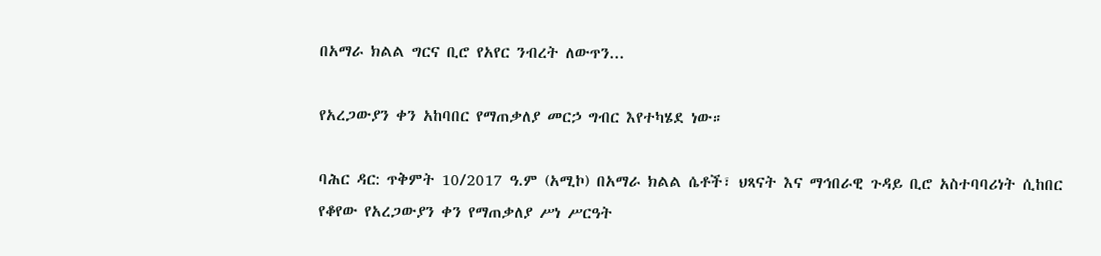በአማራ ክልል ግርና ቢሮ የአየር ንብረት ለውጥን...

የአረጋውያን ቀን አከባበር የማጠቃለያ መርኃ ግብር እየተካሄደ ነው።

ባሕር ዳር: ጥቅምት 10/2017 ዓ.ም (አሚኮ) በአማራ ክልል ሴቶች፣ ህጻናት እና ማኅበራዊ ጉዳይ ቢሮ አስተባባሪነት ሲከበር የቆየው የአረጋውያን ቀን የማጠቃለያ ሥነ ሥርዓት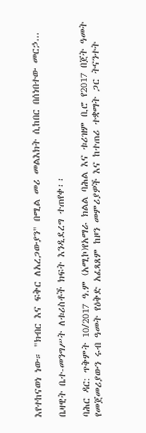እየተከናወነ ነው። "ክብር እና ፍቅር ለአረጋውያን" በሚል መሪ መልእክት ሲከበር በሰነበተው መርኃ...

ቤዛዊት ቤተ-መንግሥት ለቱሪስቶች ክፍት እንዲደረግ ተጠየቀ፡፡

ባሕር ዳር: ጥቅምት 10/2017 ዓ.ም (አሚኮ)የአማራ ክልል ባሕል እና ቱሪዝም ቢሮ የ2017 በጀት ዓመት የመጀመሪያውን ሩብ ዓመት የዕቅድ አፈጻጸም ከዞን መምሪያዎች እና ከተጠሪ ተቋማት ጋር ትናንተት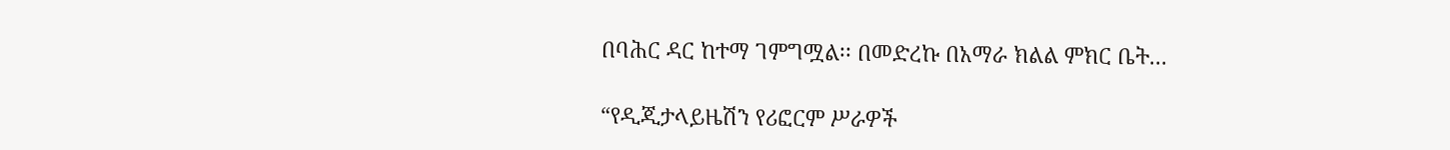በባሕር ዳር ከተማ ገምግሟል፡፡ በመድረኩ በአማራ ክልል ምክር ቤት...

“የዲጂታላይዜሽን የሪፎርም ሥራዎች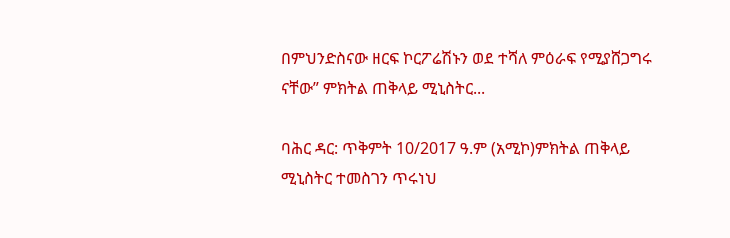በምህንድስናው ዘርፍ ኮርፖሬሽኑን ወደ ተሻለ ምዕራፍ የሚያሸጋግሩ ናቸው” ምክትል ጠቅላይ ሚኒስትር...

ባሕር ዳር: ጥቅምት 10/2017 ዓ.ም (አሚኮ)ምክትል ጠቅላይ ሚኒስትር ተመስገን ጥሩነህ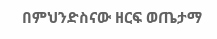በምህንድስናው ዘርፍ ወጤታማ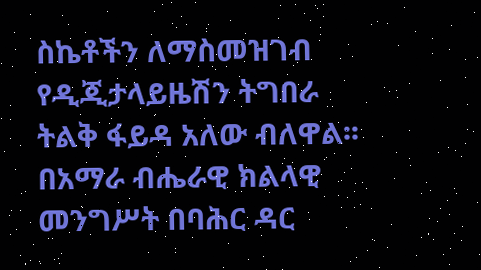ስኬቶችን ለማስመዝገብ የዲጂታላይዜሽን ትግበራ ትልቅ ፋይዳ አለው ብለዋል፡፡ በአማራ ብሔራዊ ክልላዊ መንግሥት በባሕር ዳር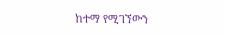ከተማ የሚገኘውን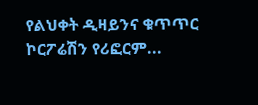የልህቀት ዲዛይንና ቁጥጥር ኮርፖሬሽን የሪፎርም...